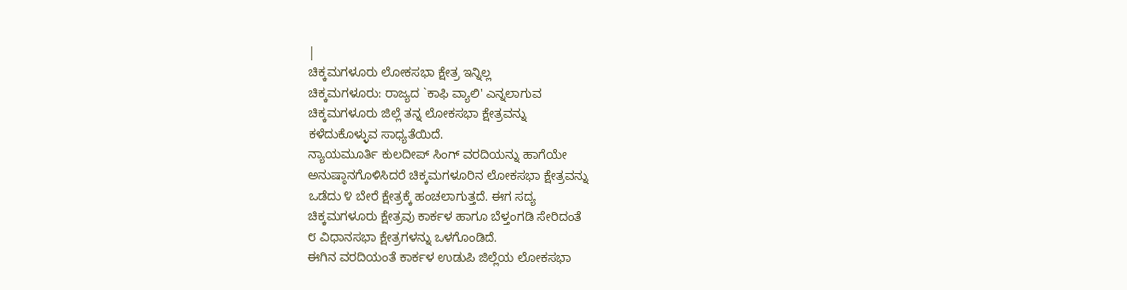|
ಚಿಕ್ಕಮಗಳೂರು ಲೋಕಸಭಾ ಕ್ಷೇತ್ರ ಇನ್ನಿಲ್ಲ
ಚಿಕ್ಕಮಗಳೂರು: ರಾಜ್ಯದ `ಕಾಫಿ ವ್ಯಾಲಿ' ಎನ್ನಲಾಗುವ
ಚಿಕ್ಕಮಗಳೂರು ಜಿಲ್ಲೆ ತನ್ನ ಲೋಕಸಭಾ ಕ್ಷೇತ್ರವನ್ನು
ಕಳೆದುಕೊಳ್ಳುವ ಸಾಧ್ಯತೆಯಿದೆ.
ನ್ಯಾಯಮೂರ್ತಿ ಕುಲದೀಪ್ ಸಿಂಗ್ ವರದಿಯನ್ನು ಹಾಗೆಯೇ
ಅನುಷ್ಠಾನಗೊಳಿಸಿದರೆ ಚಿಕ್ಕಮಗಳೂರಿನ ಲೋಕಸಭಾ ಕ್ಷೇತ್ರವನ್ನು
ಒಡೆದು ೪ ಬೇರೆ ಕ್ಷೇತ್ರಕ್ಕೆ ಹಂಚಲಾಗುತ್ತದೆ. ಈಗ ಸದ್ಯ
ಚಿಕ್ಕಮಗಳೂರು ಕ್ಷೇತ್ರವು ಕಾರ್ಕಳ ಹಾಗೂ ಬೆಳ್ತಂಗಡಿ ಸೇರಿದಂತೆ
೮ ವಿಧಾನಸಭಾ ಕ್ಷೇತ್ರಗಳನ್ನು ಒಳಗೊಂಡಿದೆ.
ಈಗಿನ ವರದಿಯಂತೆ ಕಾರ್ಕಳ ಉಡುಪಿ ಜಿಲ್ಲೆಯ ಲೋಕಸಭಾ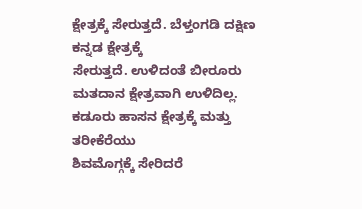ಕ್ಷೇತ್ರಕ್ಕೆ ಸೇರುತ್ತದೆ. ಬೆಳ್ತಂಗಡಿ ದಕ್ಷಿಣ ಕನ್ನಡ ಕ್ಷೇತ್ರಕ್ಕೆ
ಸೇರುತ್ತದೆ. ಉಳಿದಂತೆ ಬೀರೂರು ಮತದಾನ ಕ್ಷೇತ್ರವಾಗಿ ಉಳಿದಿಲ್ಲ.
ಕಡೂರು ಹಾಸನ ಕ್ಷೇತ್ರಕ್ಕೆ ಮತ್ತು ತರೀಕೆರೆಯು
ಶಿವಮೊಗ್ಗಕ್ಕೆ ಸೇರಿದರೆ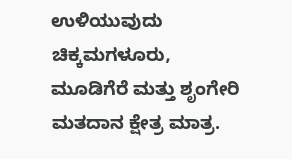ಉಳಿಯುವುದು ಚಿಕ್ಕಮಗಳೂರು,
ಮೂಡಿಗೆರೆ ಮತ್ತು ಶೃಂಗೇರಿ ಮತದಾನ ಕ್ಷೇತ್ರ ಮಾತ್ರ.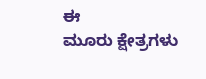ಈ
ಮೂರು ಕ್ಷೇತ್ರಗಳು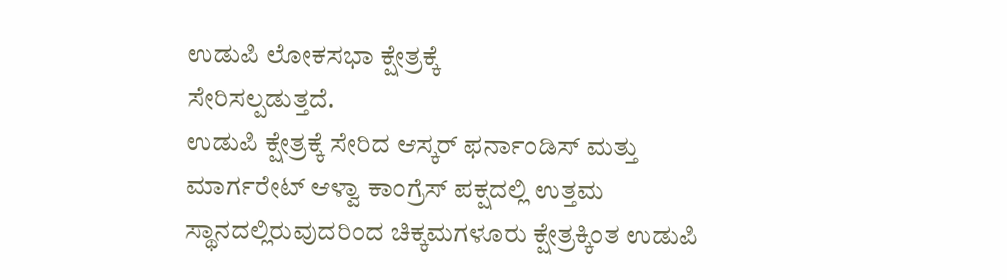ಉಡುಪಿ ಲೋಕಸಭಾ ಕ್ಷೇತ್ರಕ್ಕೆ
ಸೇರಿಸಲ್ಪಡುತ್ತದೆ.
ಉಡುಪಿ ಕ್ಷೇತ್ರಕ್ಕೆ ಸೇರಿದ ಆಸ್ಕರ್ ಫರ್ನಾಂಡಿಸ್ ಮತ್ತು
ಮಾರ್ಗರೇಟ್ ಆಳ್ವಾ ಕಾಂಗ್ರೆಸ್ ಪಕ್ಷದಲ್ಲಿ ಉತ್ತಮ
ಸ್ಥಾನದಲ್ಲಿರುವುದರಿಂದ ಚಿಕ್ಕಮಗಳೂರು ಕ್ಷೇತ್ರಕ್ಕಿಂತ ಉಡುಪಿ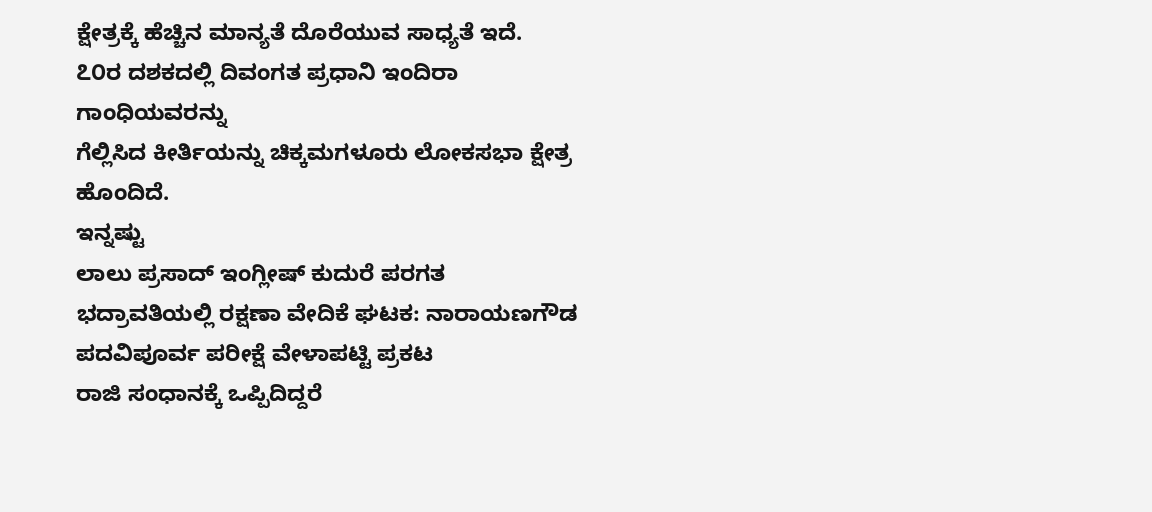ಕ್ಷೇತ್ರಕ್ಕೆ ಹೆಚ್ಚಿನ ಮಾನ್ಯತೆ ದೊರೆಯುವ ಸಾಧ್ಯತೆ ಇದೆ.
೭೦ರ ದಶಕದಲ್ಲಿ ದಿವಂಗತ ಪ್ರಧಾನಿ ಇಂದಿರಾ ಗಾಂಧಿಯವರನ್ನು
ಗೆಲ್ಲಿಸಿದ ಕೀರ್ತಿಯನ್ನು ಚಿಕ್ಕಮಗಳೂರು ಲೋಕಸಭಾ ಕ್ಷೇತ್ರ
ಹೊಂದಿದೆ.
ಇನ್ನಷ್ಟು
ಲಾಲು ಪ್ರಸಾದ್ ಇಂಗ್ಲೀಷ್ ಕುದುರೆ ಪರಗತ
ಭದ್ರಾವತಿಯಲ್ಲಿ ರಕ್ಷಣಾ ವೇದಿಕೆ ಘಟಕ: ನಾರಾಯಣಗೌಡ
ಪದವಿಪೂರ್ವ ಪರೀಕ್ಷೆ ವೇಳಾಪಟ್ಟಿ ಪ್ರಕಟ
ರಾಜಿ ಸಂಧಾನಕ್ಕೆ ಒಪ್ಪಿದಿದ್ದರೆ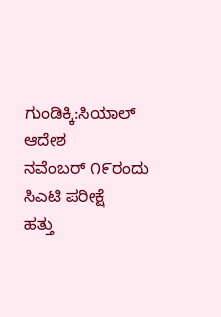ಗುಂಡಿಕ್ಕಿ:ಸಿಯಾಲ್ ಆದೇಶ
ನವೆಂಬರ್ ೧೯ರಂದು ಸಿಎಟಿ ಪರೀಕ್ಷೆ
ಹತ್ತು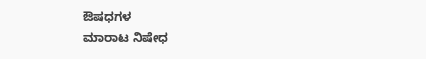ಔಷಧಗಳ
ಮಾರಾಟ ನಿಷೇಧ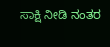ಸಾಕ್ಷಿ ನೀಡಿ ನಂತರ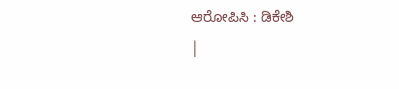ಆರೋಪಿಸಿ : ಡಿಕೇಶಿ
|